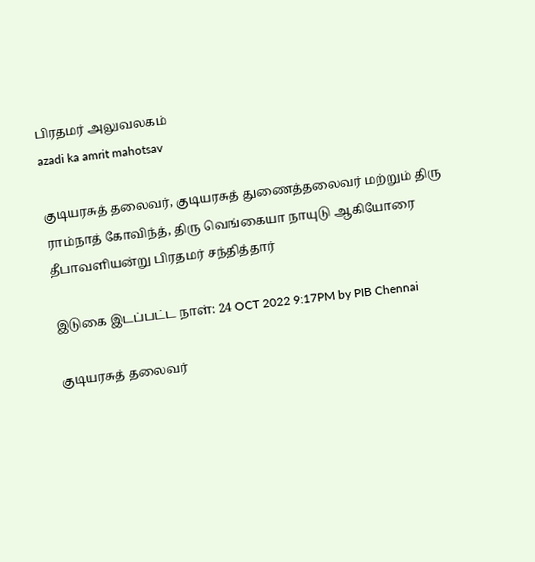பிரதமர் அலுவலகம்
azadi ka amrit mahotsav

குடியரசுத் தலைவர், குடியரசுத் துணைத்தலைவர் மற்றும் திரு ராம்நாத் கோவிந்த், திரு வெங்கையா நாயுடு ஆகியோரை தீபாவளியன்று பிரதமர் சந்தித்தார்

இடுகை இடப்பட்ட நாள்: 24 OCT 2022 9:17PM by PIB Chennai

குடியரசுத் தலைவர்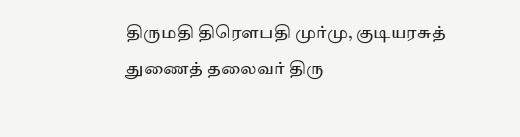திருமதி திரௌபதி முர்மு, குடியரசுத் துணைத் தலைவர் திரு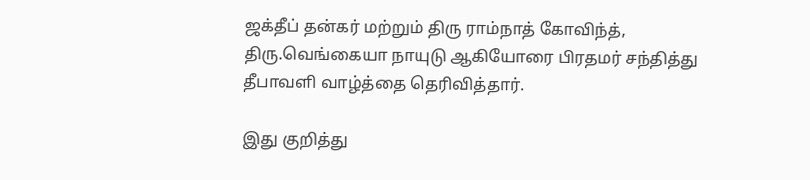ஜக்தீப் தன்கர் மற்றும் திரு ராம்நாத் கோவிந்த், திரு.வெங்கையா நாயுடு ஆகியோரை பிரதமர் சந்தித்து தீபாவளி வாழ்த்தை தெரிவித்தார்.

இது குறித்து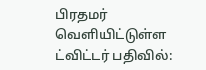பிரதமர் வெளியிட்டுள்ள ட்விட்டர் பதிவில்: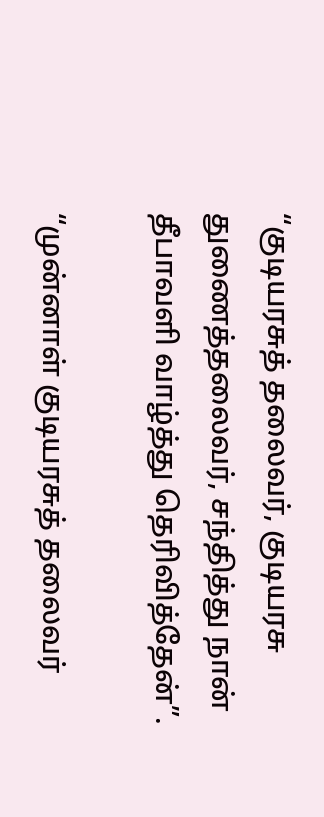“குடியரசுத் தலைவர், குடியரசு துணைத்தலைவர், சந்தித்து நான் தீபாவளி வாழ்த்து தெரிவித்தேன்”.

“முன்னாள் குடியரசுத் தலைவர்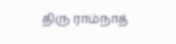திரு ராம்நாத்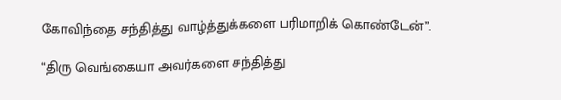கோவிந்தை சந்தித்து வாழ்த்துக்களை பரிமாறிக் கொண்டேன்”.

“திரு வெங்கையா அவர்களை சந்தித்து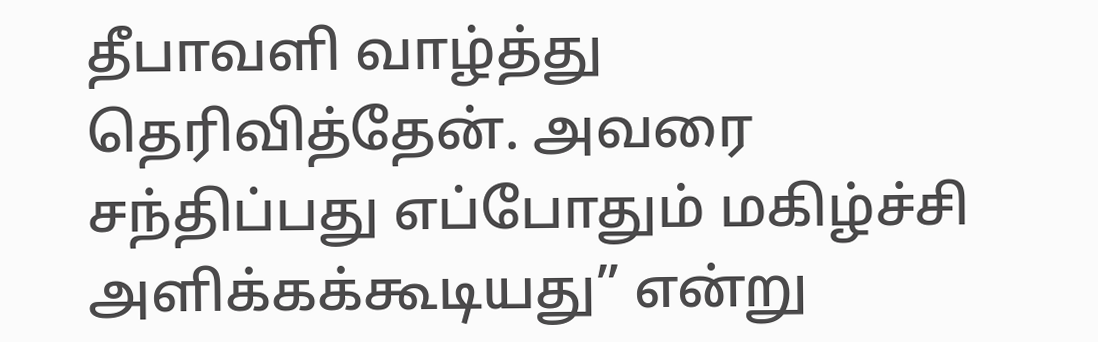தீபாவளி வாழ்த்து தெரிவித்தேன். அவரை சந்திப்பது எப்போதும் மகிழ்ச்சி அளிக்கக்கூடியது” என்று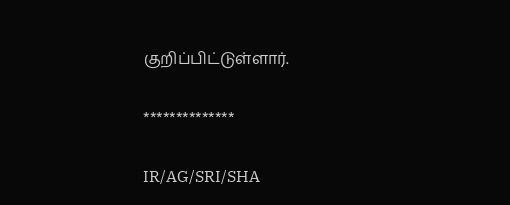குறிப்பிட்டுள்ளார்.

**************

IR/AG/SRI/SHA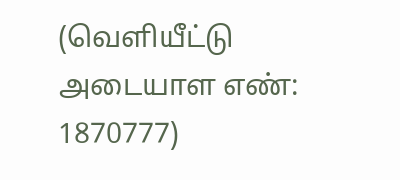(வெளியீட்டு அடையாள எண்: 1870777)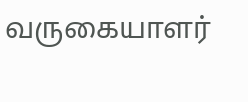வருகையாளர்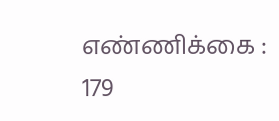எண்ணிக்கை : 179